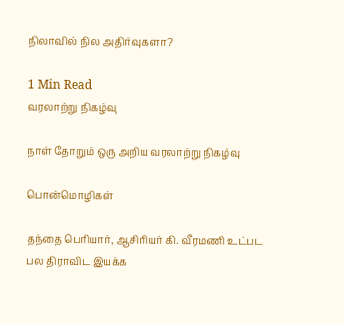நிலாவில் நில அதிர்வுகளா?

1 Min Read
வரலாற்று நிகழ்வு

நாள் தோறும் ஒரு அறிய வரலாற்று நிகழ்வு

பொன்மொழிகள்

தந்தை பெரியார், ஆசிரியர் கி. வீரமணி உட்பட பல திராவிட இயக்க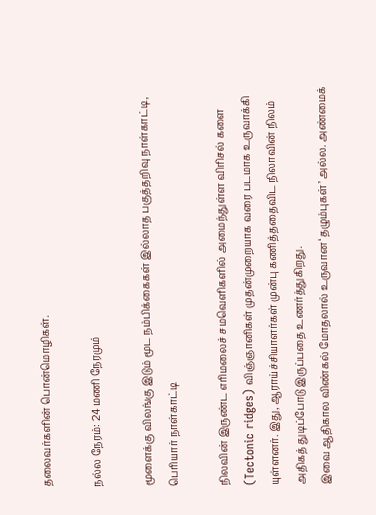தலைவர்களின் பொன்மொழிகள்.

நல்ல நேரம்: 24 மணி நேரமும்

மூளைக்கு விலங்கு இடும் மூட நம்பிக்கைகள் இல்லாத பகுத்தறிவு நாள்காட்டி, பெரியார் நாள்காட்டி

நிலவின் இருண்ட எரிமலைச் சமவெளிகளில் அமைந்துள்ள விரிசல் களை (Tectonic ridges) விஞ்ஞானிகள் முதன்முறையாக வரை படமாக உருவாக்கி யுள்ளனர். இது, ஆராய்ச்சியாளர்கள் முன்பு கணித்ததைவிட நிலாவின் நிலம் அதிகத் துடிப்போடு இருப்பதை உணர்த்துகிறது.
இவை ஆதிகால விண்கல் மோதலால் உருவான ‘தழும்புகள்’ அல்ல. அண்மைக்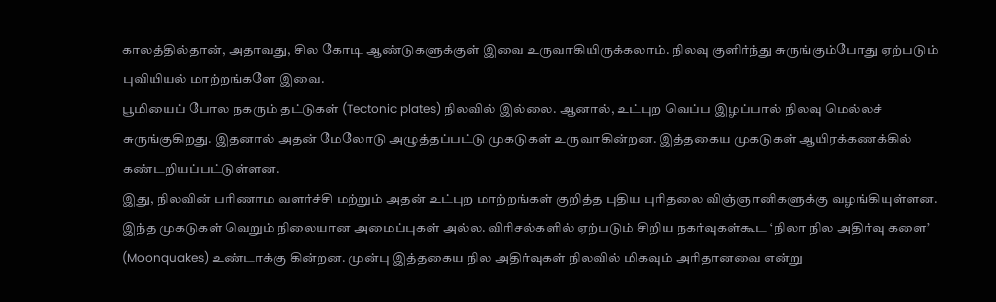காலத்தில்தான், அதாவது, சில கோடி ஆண்டுகளுக்குள் இவை உருவாகியிருக்கலாம். நிலவு குளிர்ந்து சுருங்கும்போது ஏற்படும் புவியியல் மாற்றங்களே இவை.
பூமியைப் போல நகரும் தட்டுகள் (Tectonic plates) நிலவில் இல்லை. ஆனால், உட்புற வெப்ப இழப்பால் நிலவு மெல்லச் சுருங்குகிறது. இதனால் அதன் மேலோடு அழுத்தப்பட்டு முகடுகள் உருவாகின்றன. இத்தகைய முகடுகள் ஆயிரக்கணக்கில் கண்டறியப்பட்டுள்ளன.
இது, நிலவின் பரிணாம வளர்ச்சி மற்றும் அதன் உட்புற மாற்றங்கள் குறித்த புதிய புரிதலை விஞ்ஞானிகளுக்கு வழங்கியுள்ளன.
இந்த முகடுகள் வெறும் நிலையான அமைப்புகள் அல்ல. விரிசல்களில் ஏற்படும் சிறிய நகர்வுகள்கூட ‘நிலா நில அதிர்வு களை’ (Moonquakes) உண்டாக்கு கின்றன. முன்பு இத்தகைய நில அதிர்வுகள் நிலவில் மிகவும் அரிதானவை என்று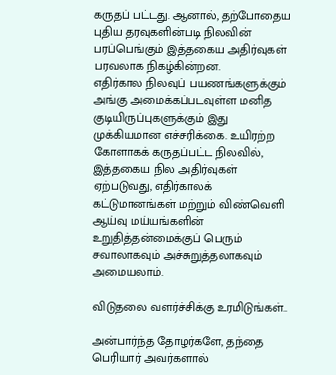கருதப் பட்டது. ஆனால், தற்போதைய புதிய தரவுகளின்படி நிலவின் பரப்பெங்கும் இத்தகைய அதிர்வுகள் பரவலாக நிகழ்கின்றன.
எதிர்கால நிலவுப் பயணங்களுக்கும் அங்கு அமைக்கப்படவுள்ள மனித குடியிருப்புகளுக்கும் இது முக்கியமான எச்சரிக்கை. உயிரற்ற கோளாகக் கருதப்பட்ட நிலவில், இத்தகைய நில அதிர்வுகள் ஏற்படுவது, எதிர்காலக் கட்டுமானங்கள் மற்றும் விண்வெளி ஆய்வு மய்யங்களின் உறுதித்தன்மைக்குப் பெரும் சவாலாகவும் அச்சுறுத்தலாகவும் அமையலாம்.

விடுதலை வளர்ச்சிக்கு உரமிடுங்கள்..

அன்பார்ந்த தோழர்களே, தந்தை பெரியார் அவர்களால்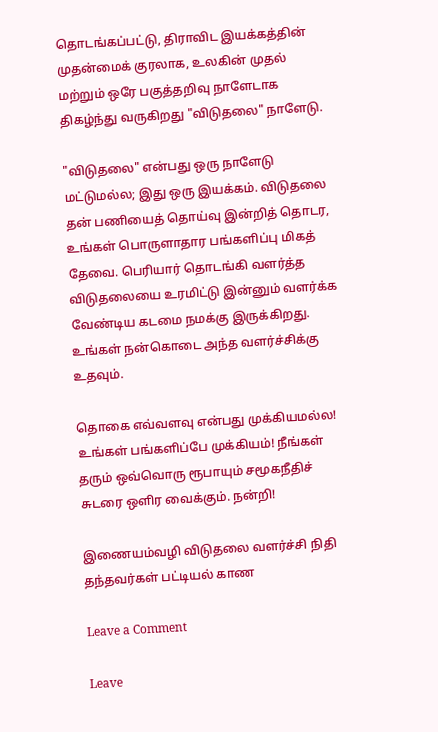தொடங்கப்பட்டு, திராவிட இயக்கத்தின் முதன்மைக் குரலாக, உலகின் முதல் மற்றும் ஒரே பகுத்தறிவு நாளேடாக திகழ்ந்து வருகிறது "விடுதலை" நாளேடு.

"விடுதலை" என்பது ஒரு நாளேடு மட்டுமல்ல; இது ஒரு இயக்கம். விடுதலை தன் பணியைத் தொய்வு இன்றித் தொடர, உங்கள் பொருளாதார பங்களிப்பு மிகத் தேவை. பெரியார் தொடங்கி வளர்த்த விடுதலையை உரமிட்டு இன்னும் வளர்க்க வேண்டிய கடமை நமக்கு இருக்கிறது. உங்கள் நன்கொடை அந்த வளர்ச்சிக்கு உதவும்.

தொகை எவ்வளவு என்பது முக்கியமல்ல! உங்கள் பங்களிப்பே முக்கியம்! நீங்கள் தரும் ஒவ்வொரு ரூபாயும் சமூகநீதிச் சுடரை ஒளிர வைக்கும். நன்றி!

இணையம்வழி விடுதலை வளர்ச்சி நிதி தந்தவர்கள் பட்டியல் காண

Leave a Comment

Leave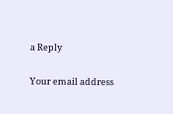a Reply

Your email address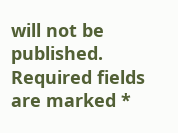will not be published. Required fields are marked *